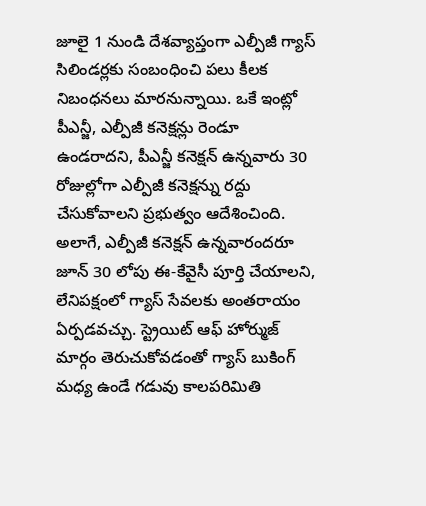జూలై 1 నుండి దేశవ్యాప్తంగా ఎల్పీజీ గ్యాస్ సిలిండర్లకు సంబంధించి పలు కీలక నిబంధనలు మారనున్నాయి. ఒకే ఇంట్లో పీఎన్జీ, ఎల్పీజీ కనెక్షన్లు రెండూ ఉండరాదని, పీఎన్జీ కనెక్షన్ ఉన్నవారు 30 రోజుల్లోగా ఎల్పీజీ కనెక్షన్ను రద్దు చేసుకోవాలని ప్రభుత్వం ఆదేశించింది. అలాగే, ఎల్పీజీ కనెక్షన్ ఉన్నవారందరూ జూన్ 30 లోపు ఈ-కేవైసీ పూర్తి చేయాలని, లేనిపక్షంలో గ్యాస్ సేవలకు అంతరాయం ఏర్పడవచ్చు. స్ట్రెయిట్ ఆఫ్ హోర్ముజ్ మార్గం తెరుచుకోవడంతో గ్యాస్ బుకింగ్ మధ్య ఉండే గడువు కాలపరిమితి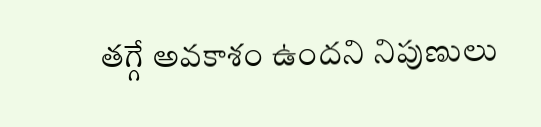తగ్గే అవకాశం ఉందని నిపుణులు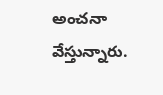అంచనా వేస్తున్నారు.